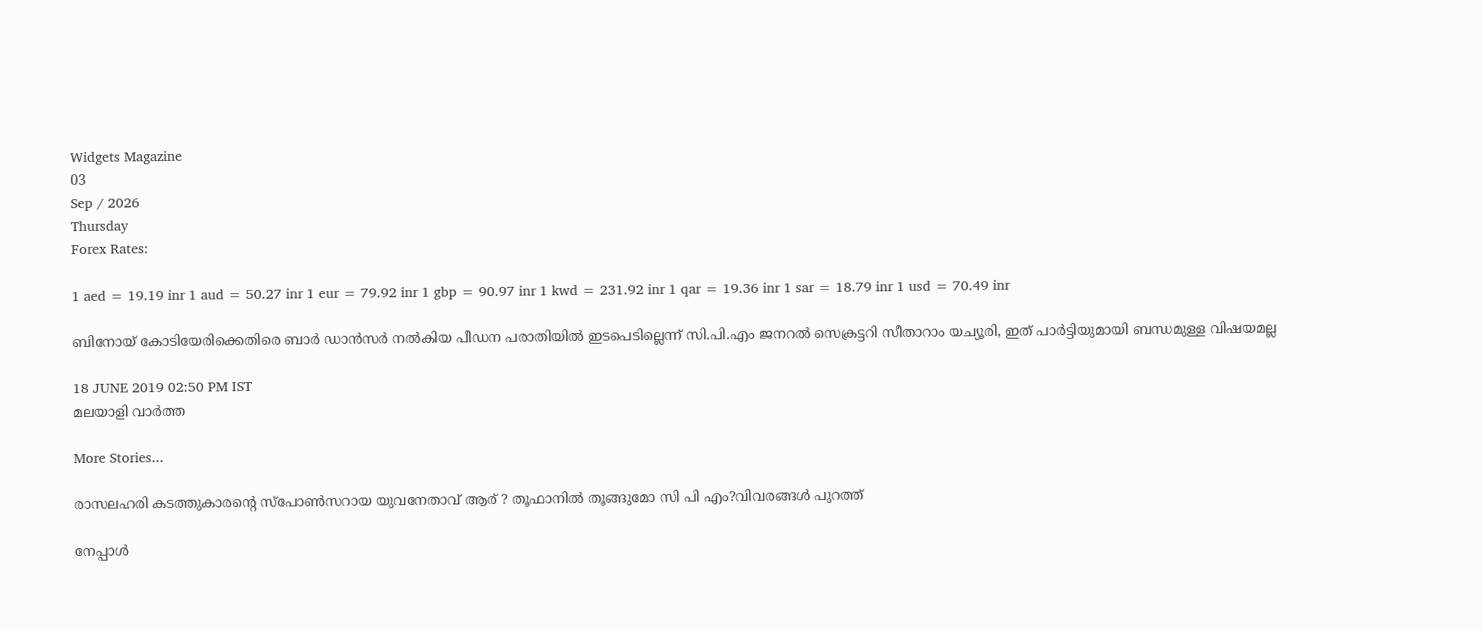Widgets Magazine
03
Sep / 2026
Thursday
Forex Rates:

1 aed = 19.19 inr 1 aud = 50.27 inr 1 eur = 79.92 inr 1 gbp = 90.97 inr 1 kwd = 231.92 inr 1 qar = 19.36 inr 1 sar = 18.79 inr 1 usd = 70.49 inr

ബിനോയ് കോടിയേരിക്കെതിരെ ബാര്‍ ഡാന്‍സര്‍ നല്‍കിയ പീഡന പരാതിയില്‍ ഇടപെടില്ലെന്ന് സി.പി.എം ജനറല്‍ സെക്രട്ടറി സീതാറാം യച്യൂരി, ഇത് പാര്‍ട്ടിയുമായി ബന്ധമുള്ള വിഷയമല്ല

18 JUNE 2019 02:50 PM IST
മലയാളി വാര്‍ത്ത

More Stories...

രാസലഹരി കടത്തുകാരന്റെ സ്പോൺസറായ യുവനേതാവ് ആര് ? തൂഫാനിൽ തൂങ്ങുമോ സി പി എം?വിവരങ്ങൾ പുറത്ത്

നേപ്പാള്‍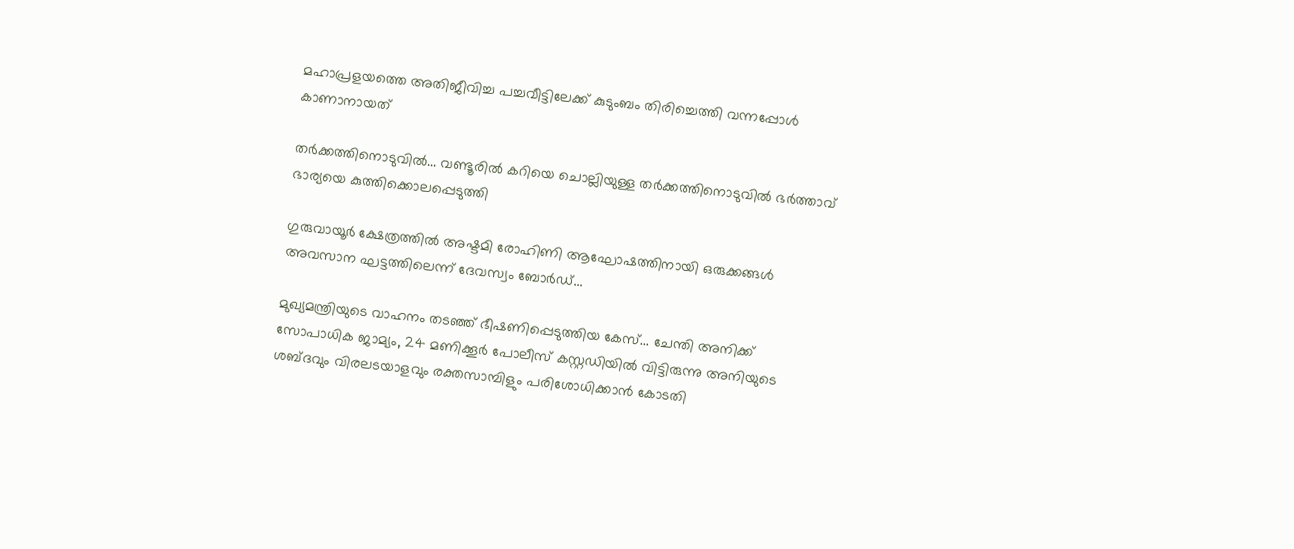മഹാപ്രളയത്തെ അതിജീവിച്ച പച്ചവീട്ടിലേക്ക് കുടുംബം തിരിച്ചെത്തി വന്നപ്പോള്‍ കാണാനായത്

തർക്കത്തിനൊടുവിൽ... വണ്ടൂരില്‍ കറിയെ ചൊല്ലിയുള്ള തര്‍ക്കത്തിനൊടുവില്‍ ഭര്‍ത്താവ് ഭാര്യയെ കുത്തിക്കൊലപ്പെടുത്തി

ഗുരുവായൂര്‍ ക്ഷേത്രത്തില്‍ അഷ്ടമി രോഹിണി ആഘോഷത്തിനായി ഒരുക്കങ്ങള്‍ അവസാന ഘട്ടത്തിലെന്ന് ദേവസ്വം ബോര്‍ഡ്...

മുഖ്യമന്ത്രിയുടെ വാഹനം തടഞ്ഞ് ഭീഷണിപ്പെടുത്തിയ കേസ്... ചേന്തി അനിക്ക് സോപാധിക ജാമ്യം, 24 മണിക്കൂർ പോലീസ് കസ്റ്റഡിയിൽ വിട്ടിരുന്നു അനിയുടെ ശബ്ദവും വിരലടയാളവും രക്തസാമ്പിളും പരിശോധിക്കാൻ കോടതി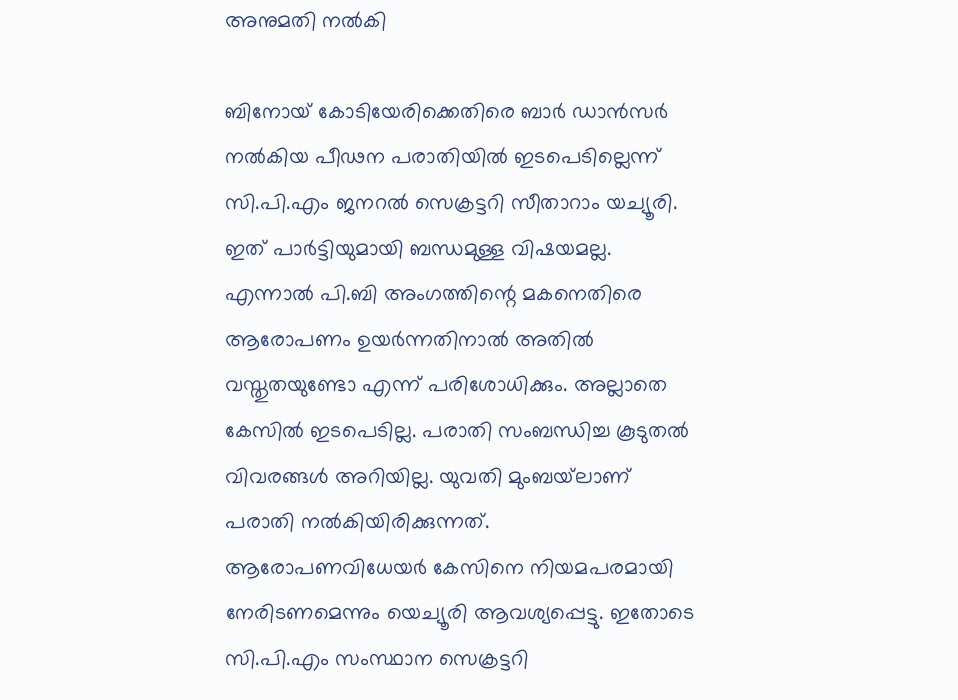അനുമതി നൽകി

ബിനോയ് കോടിയേരിക്കെതിരെ ബാര്‍ ഡാന്‍സര്‍ നല്‍കിയ പീഢന പരാതിയില്‍ ഇടപെടില്ലെന്ന് സി.പി.എം ജനറല്‍ സെക്രട്ടറി സീതാറാം യച്യൂരി. ഇത് പാര്‍ട്ടിയുമായി ബന്ധമുള്ള വിഷയമല്ല. എന്നാല്‍ പി.ബി അംഗത്തിന്റെ മകനെതിരെ ആരോപണം ഉയര്‍ന്നതിനാല്‍ അതില്‍ വസ്തുതയുണ്ടോ എന്ന് പരിശോധിക്കും. അല്ലാതെ കേസില്‍ ഇടപെടില്ല. പരാതി സംബന്ധിച്ച കൂടുതല്‍ വിവരങ്ങള്‍ അറിയില്ല. യുവതി മുംബയ്‌ലാണ് പരാതി നല്‍കിയിരിക്കുന്നത്. ആരോപണവിധേയര്‍ കേസിനെ നിയമപരമായി നേരിടണമെന്നും യെച്യൂരി ആവശ്യപ്പെട്ടു. ഇതോടെ സി.പി.എം സംസ്ഥാന സെക്രട്ടറി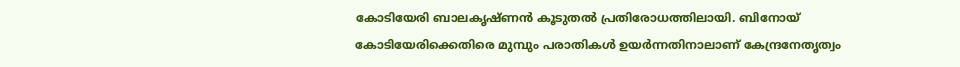കോടിയേരി ബാലകൃഷ്ണന്‍ കൂടുതല്‍ പ്രതിരോധത്തിലായി. ബിനോയ് കോടിയേരിക്കെതിരെ മുമ്പും പരാതികള്‍ ഉയര്‍ന്നതിനാലാണ് കേന്ദ്രനേതൃത്വം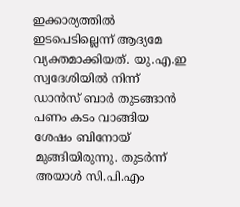ഇക്കാര്യത്തില്‍ ഇടപെടില്ലെന്ന് ആദ്യമേ വ്യക്തമാക്കിയത്. യു.എ.ഇ സ്വദേശിയില്‍ നിന്ന് ഡാന്‍സ് ബാര്‍ തുടങ്ങാന്‍ പണം കടം വാങ്ങിയ ശേഷം ബിനോയ് മുങ്ങിയിരുന്നു. തുടര്‍ന്ന് അയാള്‍ സി.പി.എം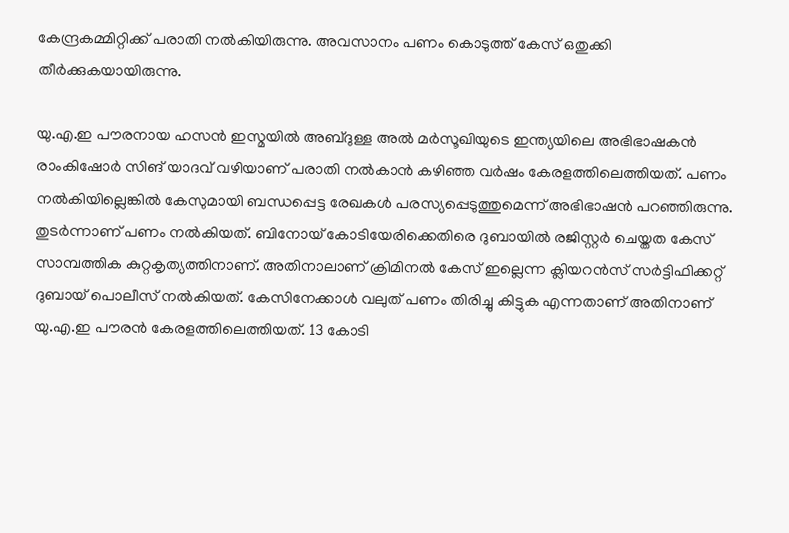കേന്ദ്രകമ്മിറ്റിക്ക് പരാതി നല്‍കിയിരുന്നു. അവസാനം പണം കൊടുത്ത് കേസ് ഒതുക്കി തീര്‍ക്കുകയായിരുന്നു.

യു.എ.ഇ പൗരനായ ഹസന്‍ ഇസ്മയില്‍ അബ്ദുള്ള അല്‍ മര്‍സൂഖിയുടെ ഇന്ത്യയിലെ അഭിഭാഷകന്‍ രാംകിഷോര്‍ സിങ് യാദവ് വഴിയാണ് പരാതി നല്‍കാന്‍ കഴിഞ്ഞ വര്‍ഷം കേരളത്തിലെത്തിയത്. പണം നല്‍കിയില്ലെങ്കില്‍ കേസുമായി ബന്ധപ്പെട്ട രേഖകള്‍ പരസ്യപ്പെടുത്തുമെന്ന് അഭിഭാഷന്‍ പറഞ്ഞിരുന്നു. തുടര്‍ന്നാണ് പണം നല്‍കിയത്. ബിനോയ് കോടിയേരിക്കെതിരെ ദുബായില്‍ രജിസ്റ്റര്‍ ചെയ്തത കേസ് സാമ്പത്തിക കുറ്റകൃത്യത്തിനാണ്. അതിനാലാണ് ക്രിമിനല്‍ കേസ് ഇല്ലെന്ന ക്ലിയറന്‍സ് സര്‍ട്ടിഫിക്കറ്റ് ദുബായ് പൊലീസ് നല്‍കിയത്. കേസിനേക്കാള്‍ വലുത് പണം തിരിച്ചു കിട്ടുക എന്നതാണ് അതിനാണ് യു.എ.ഇ പൗരന്‍ കേരളത്തിലെത്തിയത്. 13 കോടി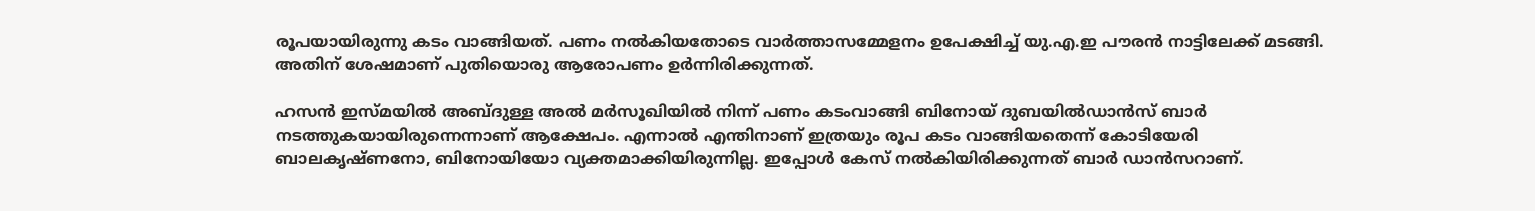രൂപയായിരുന്നു കടം വാങ്ങിയത്. പണം നല്‍കിയതോടെ വാര്‍ത്താസമ്മേളനം ഉപേക്ഷിച്ച് യു.എ.ഇ പൗരന്‍ നാട്ടിലേക്ക് മടങ്ങി. അതിന് ശേഷമാണ് പുതിയൊരു ആരോപണം ഉര്‍ന്നിരിക്കുന്നത്.

ഹസന്‍ ഇസ്മയില്‍ അബ്ദുള്ള അല്‍ മര്‍സൂഖിയില്‍ നിന്ന് പണം കടംവാങ്ങി ബിനോയ് ദുബയില്‍ഡാന്‍സ് ബാര്‍ നടത്തുകയായിരുന്നെന്നാണ് ആക്ഷേപം. എന്നാല്‍ എന്തിനാണ് ഇത്രയും രൂപ കടം വാങ്ങിയതെന്ന് കോടിയേരി ബാലകൃഷ്ണനോ, ബിനോയിയോ വ്യക്തമാക്കിയിരുന്നില്ല. ഇപ്പോള്‍ കേസ് നല്‍കിയിരിക്കുന്നത് ബാര്‍ ഡാന്‍സറാണ്.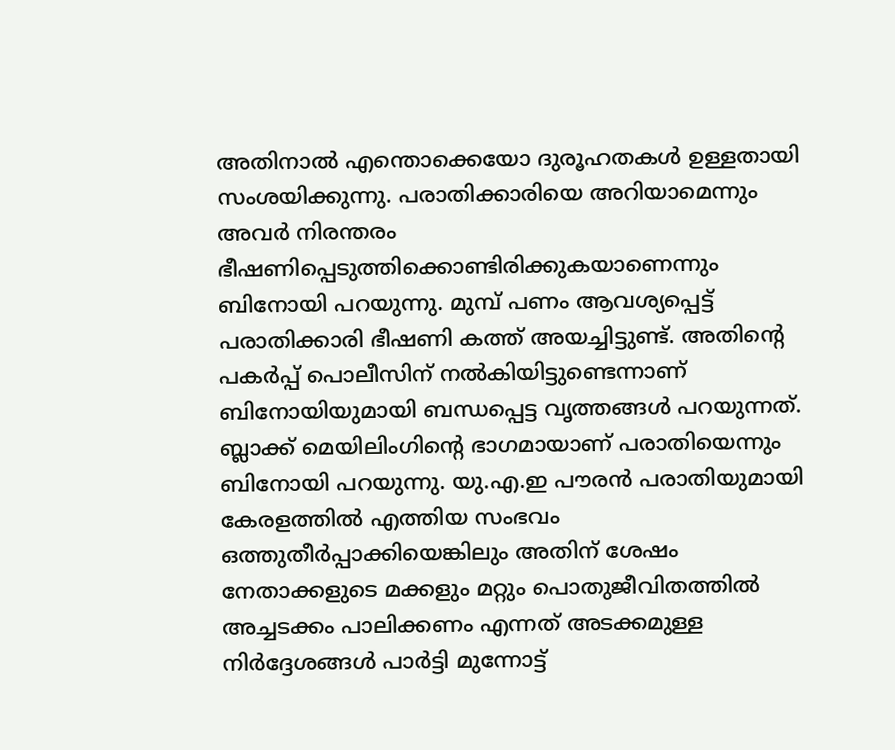അതിനാല്‍ എന്തൊക്കെയോ ദുരൂഹതകള്‍ ഉള്ളതായി സംശയിക്കുന്നു. പരാതിക്കാരിയെ അറിയാമെന്നും അവര്‍ നിരന്തരം ഭീഷണിപ്പെടുത്തിക്കൊണ്ടിരിക്കുകയാണെന്നും ബിനോയി പറയുന്നു. മുമ്പ് പണം ആവശ്യപ്പെട്ട് പരാതിക്കാരി ഭീഷണി കത്ത് അയച്ചിട്ടുണ്ട്. അതിന്റെ പകര്‍പ്പ് പൊലീസിന് നല്‍കിയിട്ടുണ്ടെന്നാണ് ബിനോയിയുമായി ബന്ധപ്പെട്ട വൃത്തങ്ങള്‍ പറയുന്നത്. ബ്ലാക്ക് മെയിലിംഗിന്റെ ഭാഗമായാണ് പരാതിയെന്നും ബിനോയി പറയുന്നു. യു.എ.ഇ പൗരന്‍ പരാതിയുമായി കേരളത്തില്‍ എത്തിയ സംഭവം ഒത്തുതീര്‍പ്പാക്കിയെങ്കിലും അതിന് ശേഷം നേതാക്കളുടെ മക്കളും മറ്റും പൊതുജീവിതത്തില്‍ അച്ചടക്കം പാലിക്കണം എന്നത് അടക്കമുള്ള നിര്‍ദ്ദേശങ്ങള്‍ പാര്‍ട്ടി മുന്നോട്ട്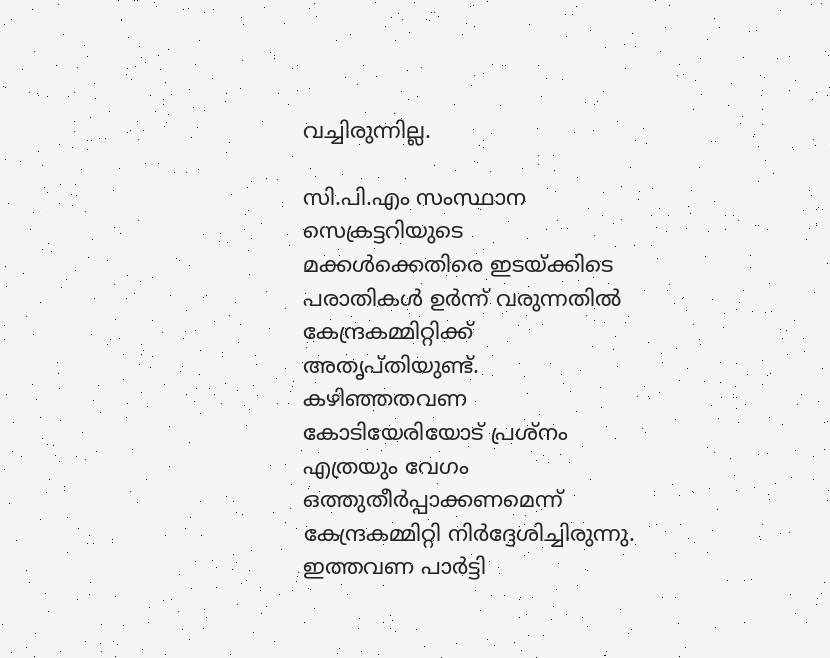വച്ചിരുന്നില്ല.

സി.പി.എം സംസ്ഥാന സെക്രട്ടറിയുടെ മക്കള്‍ക്കെതിരെ ഇടയ്ക്കിടെ പരാതികള്‍ ഉര്‍ന്ന് വരുന്നതില്‍ കേന്ദ്രകമ്മിറ്റിക്ക് അതൃപ്തിയുണ്ട്. കഴിഞ്ഞതവണ കോടിയേരിയോട് പ്രശ്‌നം എത്രയും വേഗം ഒത്തുതീര്‍പ്പാക്കണമെന്ന് കേന്ദ്രകമ്മിറ്റി നിര്‍ദ്ദേശിച്ചിരുന്നു. ഇത്തവണ പാര്‍ട്ടി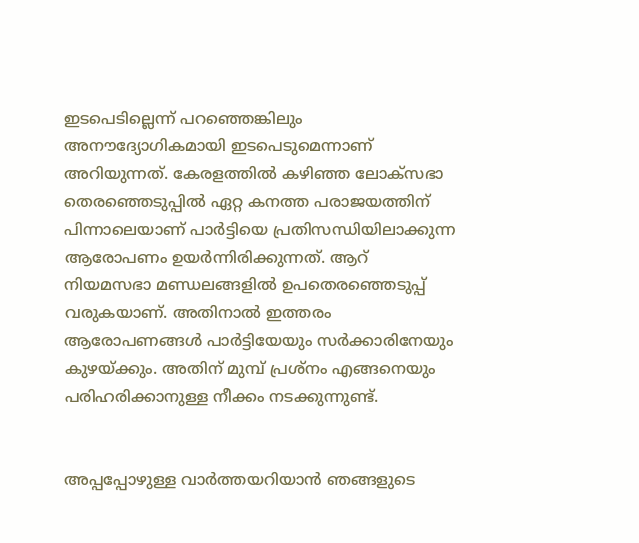ഇടപെടില്ലെന്ന് പറഞ്ഞെങ്കിലും അനൗദ്യോഗികമായി ഇടപെടുമെന്നാണ് അറിയുന്നത്. കേരളത്തില്‍ കഴിഞ്ഞ ലോക്‌സഭാ തെരഞ്ഞെടുപ്പില്‍ ഏറ്റ കനത്ത പരാജയത്തിന് പിന്നാലെയാണ് പാര്‍ട്ടിയെ പ്രതിസന്ധിയിലാക്കുന്ന ആരോപണം ഉയര്‍ന്നിരിക്കുന്നത്. ആറ് നിയമസഭാ മണ്ഡലങ്ങളില്‍ ഉപതെരഞ്ഞെടുപ്പ് വരുകയാണ്. അതിനാല്‍ ഇത്തരം ആരോപണങ്ങള്‍ പാര്‍ട്ടിയേയും സര്‍ക്കാരിനേയും കുഴയ്ക്കും. അതിന് മുമ്പ് പ്രശ്‌നം എങ്ങനെയും പരിഹരിക്കാനുള്ള നീക്കം നടക്കുന്നുണ്ട്.


അപ്പപ്പോഴുള്ള വാര്‍ത്തയറിയാന്‍ ഞങ്ങളുടെ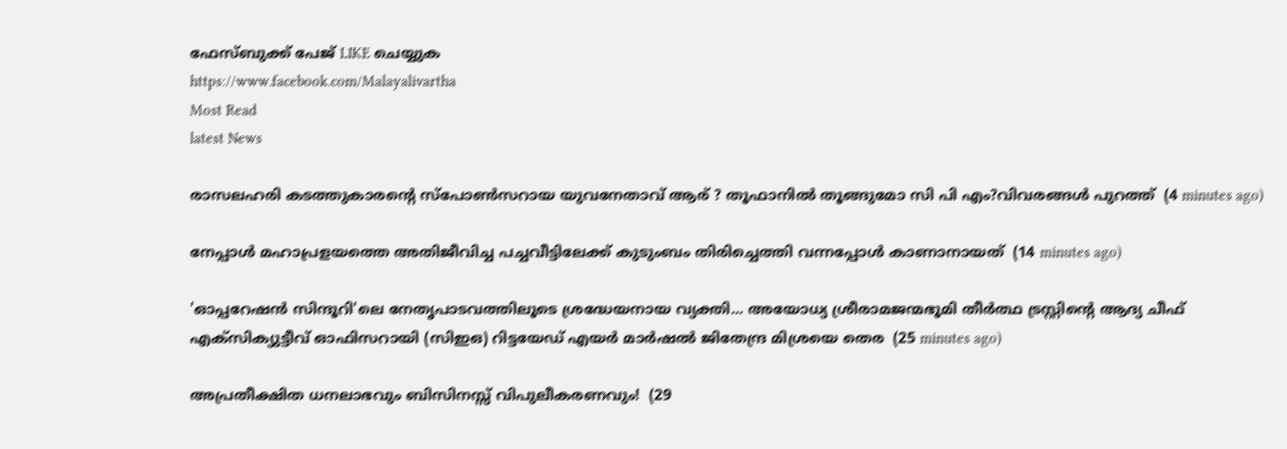ഫേസ്‌ബുക്ക്‌ പേജ് LIKE ചെയ്യുക
https://www.facebook.com/Malayalivartha
Most Read
latest News

രാസലഹരി കടത്തുകാരന്റെ സ്പോൺസറായ യുവനേതാവ് ആര് ? തൂഫാനിൽ തൂങ്ങുമോ സി പി എം?വിവരങ്ങൾ പുറത്ത്  (4 minutes ago)

നേപ്പാള്‍ മഹാപ്രളയത്തെ അതിജീവിച്ച പച്ചവീട്ടിലേക്ക് കുടുംബം തിരിച്ചെത്തി വന്നപ്പോള്‍ കാണാനായത്  (14 minutes ago)

'ഓപ്പറേഷന്‍ സിന്ദൂറി'ലെ നേതൃപാടവത്തിലൂടെ ശ്രദ്ധേയനായ വ്യക്തി... അയോധ്യ ശ്രീരാമജന്മഭൂമി തീര്‍ത്ഥ ട്രസ്റ്റിന്റെ ആദ്യ ചീഫ് എക്‌സിക്യുട്ടീവ് ഓഫിസറായി (സിഇഒ) റിട്ടയേഡ് എയര്‍ മാര്‍ഷല്‍ ജിതേന്ദ്ര മിശ്രയെ തെര  (25 minutes ago)

അപ്രതീക്ഷിത ധനലാഭവും ബിസിനസ്സ് വിപുലീകരണവും!  (29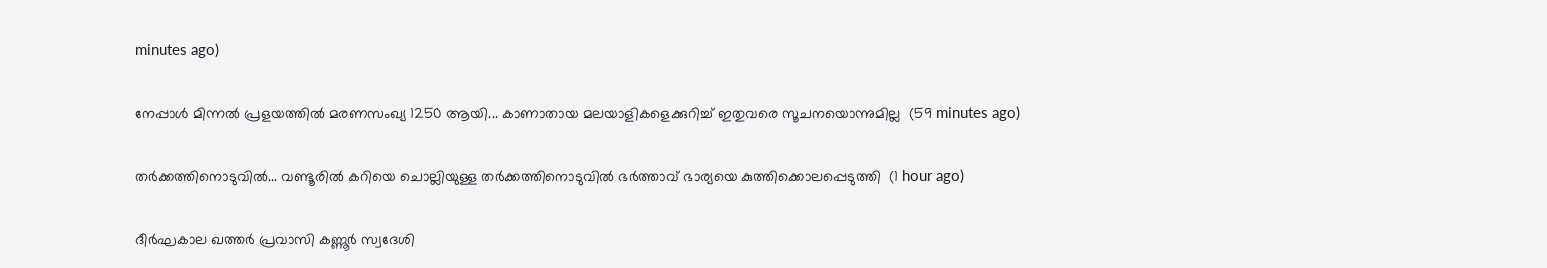minutes ago)

നേപ്പാൾ മിന്നൽ പ്രളയത്തിൽ മരണസംഖ്യ 1250 ആയി... കാണാതായ മലയാളികളെക്കുറിച്ച് ഇതുവരെ സൂചനയൊന്നുമില്ല  (59 minutes ago)

തർക്കത്തിനൊടുവിൽ... വണ്ടൂരില്‍ കറിയെ ചൊല്ലിയുള്ള തര്‍ക്കത്തിനൊടുവില്‍ ഭര്‍ത്താവ് ഭാര്യയെ കുത്തിക്കൊലപ്പെടുത്തി  (1 hour ago)

ദീർഘകാല ഖത്തർ പ്രവാസി കണ്ണൂർ സ്വദേശി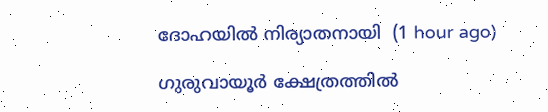ദോഹയിൽ നിര്യാതനായി  (1 hour ago)

ഗുരുവായൂര്‍ ക്ഷേത്രത്തില്‍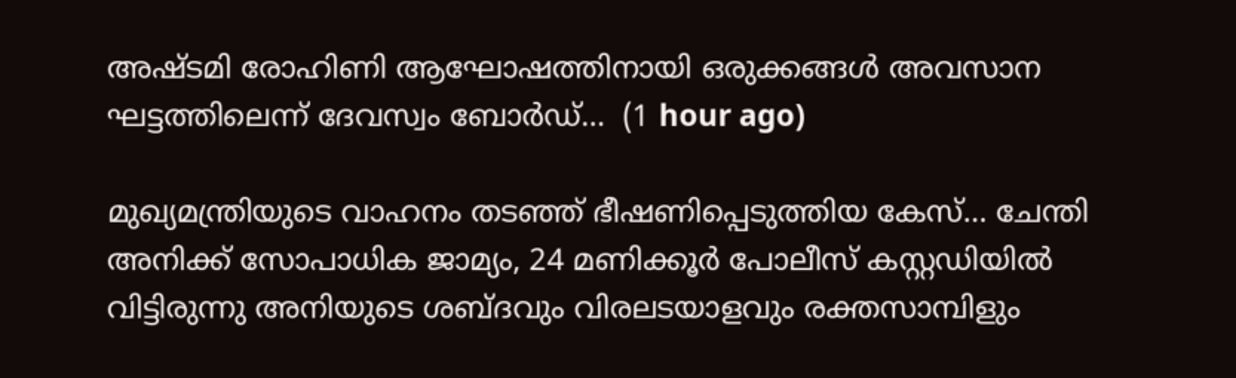അഷ്ടമി രോഹിണി ആഘോഷത്തിനായി ഒരുക്കങ്ങള്‍ അവസാന ഘട്ടത്തിലെന്ന് ദേവസ്വം ബോര്‍ഡ്...  (1 hour ago)

മുഖ്യമന്ത്രിയുടെ വാഹനം തടഞ്ഞ് ഭീഷണിപ്പെടുത്തിയ കേസ്... ചേന്തി അനിക്ക് സോപാധിക ജാമ്യം, 24 മണിക്കൂർ പോലീസ് കസ്റ്റഡിയിൽ വിട്ടിരുന്നു അനിയുടെ ശബ്ദവും വിരലടയാളവും രക്തസാമ്പിളും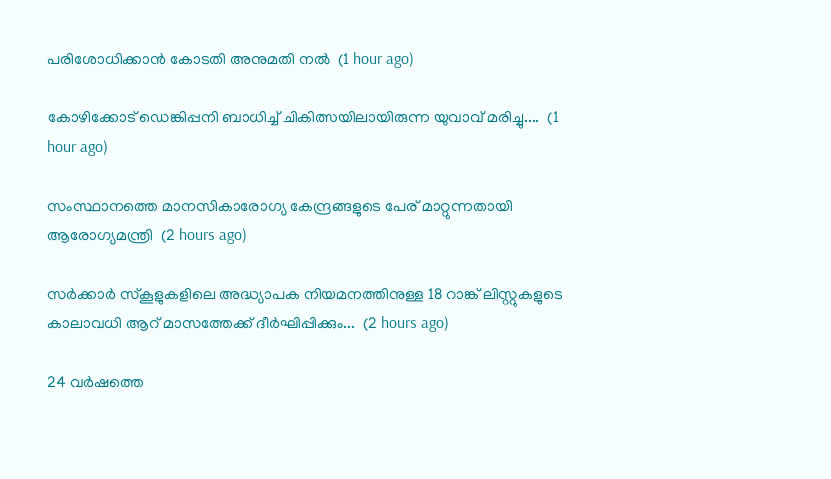പരിശോധിക്കാൻ കോടതി അനുമതി നൽ  (1 hour ago)

കോഴിക്കോട് ഡെങ്കിപ്പനി ബാധിച്ച് ചികിത്സയിലായിരുന്ന യുവാവ് മരിച്ചു....  (1 hour ago)

സംസ്ഥാനത്തെ മാനസികാരോഗ്യ കേന്ദ്രങ്ങളുടെ പേര് മാറ്റുന്നതായി ആരോഗ്യമന്ത്രി  (2 hours ago)

സർക്കാർ സ്‌കൂളുകളിലെ അദ്ധ്യാപക നിയമനത്തിനുള്ള 18 റാങ്ക് ലിസ്റ്റുകളുടെ കാലാവധി ആറ് മാസത്തേക്ക് ദീർഘിപ്പിക്കും...  (2 hours ago)

24 വര്‍ഷത്തെ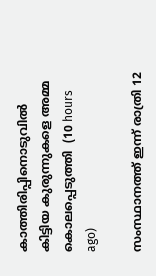കാത്തിരിപ്പിനൊടുവില്‍ കിട്ടിയ കുരുന്നുകളെ അമ്മ കൊലപ്പെടുത്തി  (10 hours ago)

സംസ്ഥാനത്ത് ഇന്ന് രാത്രി 12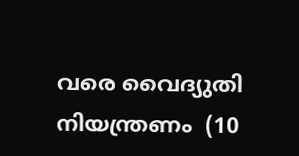വരെ വൈദ്യുതി നിയന്ത്രണം  (10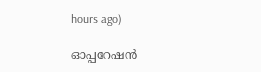hours ago)

ഓപ്പറേഷന്‍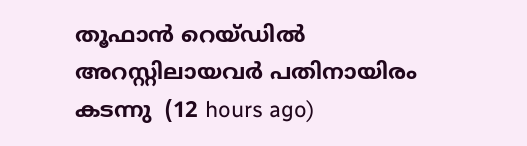തൂഫാന്‍ റെയ്ഡില്‍ അറസ്റ്റിലായവര്‍ പതിനായിരം കടന്നു  (12 hours ago)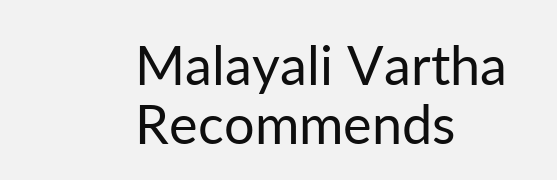Malayali Vartha Recommends